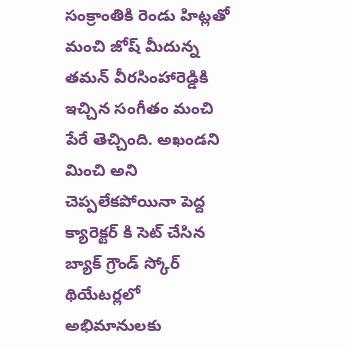సంక్రాంతికి రెండు హిట్లతో మంచి జోష్ మీదున్న తమన్ వీరసింహారెడ్డికి ఇచ్చిన సంగీతం మంచి పేరే తెచ్చింది. అఖండని మించి అని చెప్పలేకపోయినా పెద్ద క్యారెక్టర్ కి సెట్ చేసిన బ్యాక్ గ్రౌండ్ స్కోర్ థియేటర్లలో అభిమానులకు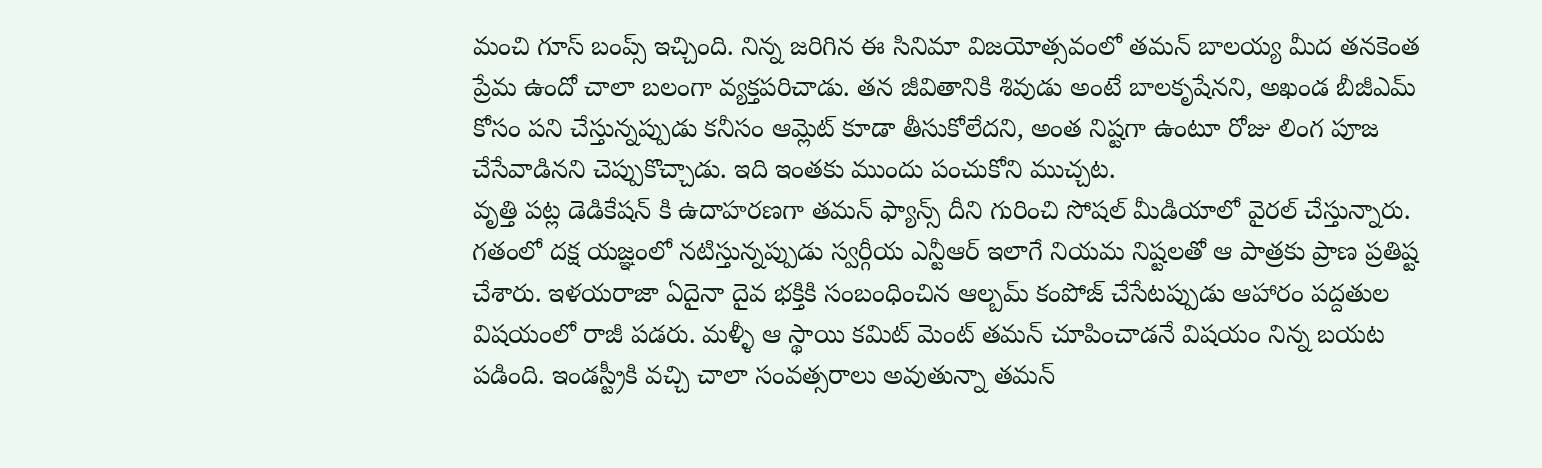మంచి గూస్ బంప్స్ ఇచ్చింది. నిన్న జరిగిన ఈ సినిమా విజయోత్సవంలో తమన్ బాలయ్య మీద తనకెంత ప్రేమ ఉందో చాలా బలంగా వ్యక్తపరిచాడు. తన జీవితానికి శివుడు అంటే బాలకృషేనని, అఖండ బీజీఎమ్ కోసం పని చేస్తున్నప్పుడు కనీసం ఆమ్లెట్ కూడా తీసుకోలేదని, అంత నిష్టగా ఉంటూ రోజు లింగ పూజ చేసేవాడినని చెప్పుకొచ్చాడు. ఇది ఇంతకు ముందు పంచుకోని ముచ్చట.
వృత్తి పట్ల డెడికేషన్ కి ఉదాహరణగా తమన్ ఫ్యాన్స్ దీని గురించి సోషల్ మీడియాలో వైరల్ చేస్తున్నారు. గతంలో దక్ష యజ్ఞంలో నటిస్తున్నప్పుడు స్వర్గీయ ఎన్టీఆర్ ఇలాగే నియమ నిష్టలతో ఆ పాత్రకు ప్రాణ ప్రతిష్ట చేశారు. ఇళయరాజా ఏదైనా దైవ భక్తికి సంబంధించిన ఆల్బమ్ కంపోజ్ చేసేటప్పుడు ఆహారం పద్దతుల విషయంలో రాజీ పడరు. మళ్ళీ ఆ స్థాయి కమిట్ మెంట్ తమన్ చూపించాడనే విషయం నిన్న బయట పడింది. ఇండస్ట్రీకి వచ్చి చాలా సంవత్సరాలు అవుతున్నా తమన్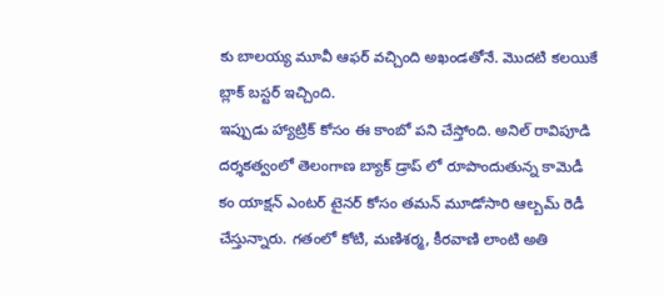కు బాలయ్య మూవీ ఆఫర్ వచ్చింది అఖండతోనే. మొదటి కలయికే బ్లాక్ బస్టర్ ఇచ్చింది.
ఇప్పుడు హ్యాట్రిక్ కోసం ఈ కాంబో పని చేస్తోంది. అనిల్ రావిపూడి దర్శకత్వంలో తెలంగాణ బ్యాక్ డ్రాప్ లో రూపొందుతున్న కామెడీ కం యాక్షన్ ఎంటర్ టైనర్ కోసం తమన్ మూడోసారి ఆల్బమ్ రెడీ చేస్తున్నారు. గతంలో కోటి, మణిశర్మ, కీరవాణి లాంటి అతి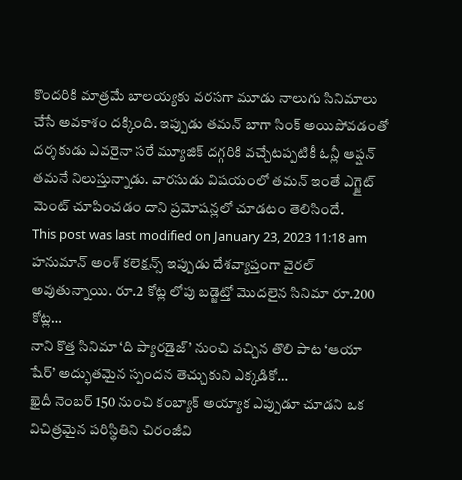కొందరికి మాత్రమే బాలయ్యకు వరసగా మూడు నాలుగు సినిమాలు చేసే అవకాశం దక్కింది. ఇప్పుడు తమన్ బాగా సింక్ అయిపోవడంతో దర్శకుడు ఎవరైనా సరే మ్యూజిక్ దగ్గరికి వచ్చేటప్పటికీ ఓన్లీ ఆప్షన్ తమనే నిలుస్తున్నాడు. వారసుడు విషయంలో తమన్ ఇంతే ఎగ్జైట్ మెంట్ చూపించడం దాని ప్రమోషన్లలో చూడటం తెలిసిందే.
This post was last modified on January 23, 2023 11:18 am
హనుమాన్ అంశ్ కలెక్షన్స్ ఇప్పుడు దేశవ్యాప్తంగా వైరల్ అవుతున్నాయి. రూ.2 కోట్ల లోపు బడ్జెట్తో మొదలైన సినిమా రూ.200 కోట్ల…
నాని కొత్త సినిమా ‘ది ప్యారడైజ్’ నుంచి వచ్చిన తొలి పాట ‘ఆయా షేర్’ అద్భుతమైన స్పందన తెచ్చుకుని ఎక్కడికో…
ఖైదీ నెంబర్ 150 నుంచి కంబ్యాక్ అయ్యాక ఎప్పుడూ చూడని ఒక విచిత్రమైన పరిస్థితిని చిరంజీవి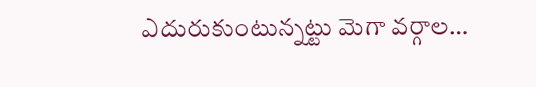ఎదురుకుంటున్నట్టు మెగా వర్గాల…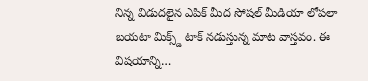నిన్న విడుదలైన ఎపిక్ మీద సోషల్ మీడియా లోపలా బయటా మిక్స్డ్ టాక్ నడుస్తున్న మాట వాస్తవం. ఈ విషయాన్ని…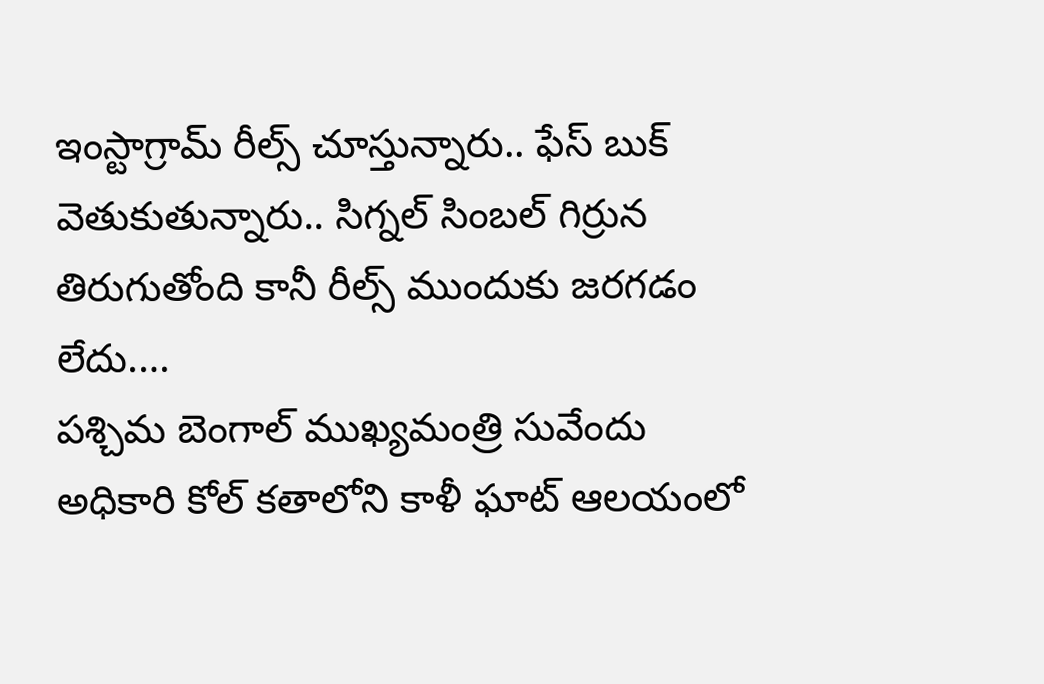ఇంస్టాగ్రామ్ రీల్స్ చూస్తున్నారు.. ఫేస్ బుక్ వెతుకుతున్నారు.. సిగ్నల్ సింబల్ గిర్రున తిరుగుతోంది కానీ రీల్స్ ముందుకు జరగడం లేదు.…
పశ్చిమ బెంగాల్ ముఖ్యమంత్రి సువేందు అధికారి కోల్ కతాలోని కాళీ ఘాట్ ఆలయంలో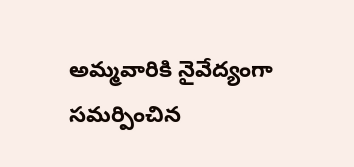అమ్మవారికి నైవేద్యంగా సమర్పించిన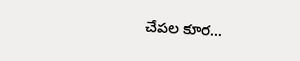చేపల కూర…